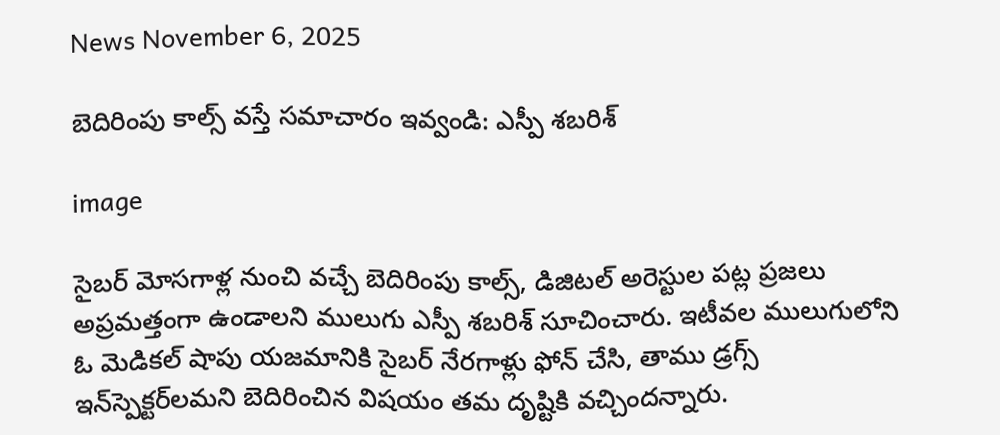News November 6, 2025

బెదిరింపు కాల్స్ వస్తే సమాచారం ఇవ్వండి: ఎస్పీ శబరిశ్

image

సైబర్‌ మోసగాళ్ల నుంచి వచ్చే బెదిరింపు కాల్స్, డిజిటల్ అరెస్టుల పట్ల ప్రజలు అప్రమత్తంగా ఉండాలని ములుగు ఎస్పీ శబరిశ్ సూచించారు. ఇటీవల ములుగులోని ఓ మెడికల్ షాపు యజమానికి సైబర్ నేరగాళ్లు ఫోన్ చేసి, తాము డ్రగ్స్ ఇన్‌స్పెక్టర్‌లమని బెదిరించిన విషయం తమ దృష్టికి వచ్చిందన్నారు.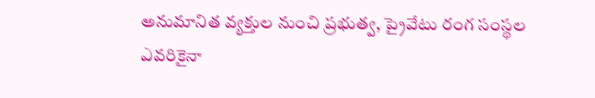అనుమానిత వ్యక్తుల నుంచి ప్రభుత్వ, ప్రైవేటు రంగ సంస్థల ఎవరికైనా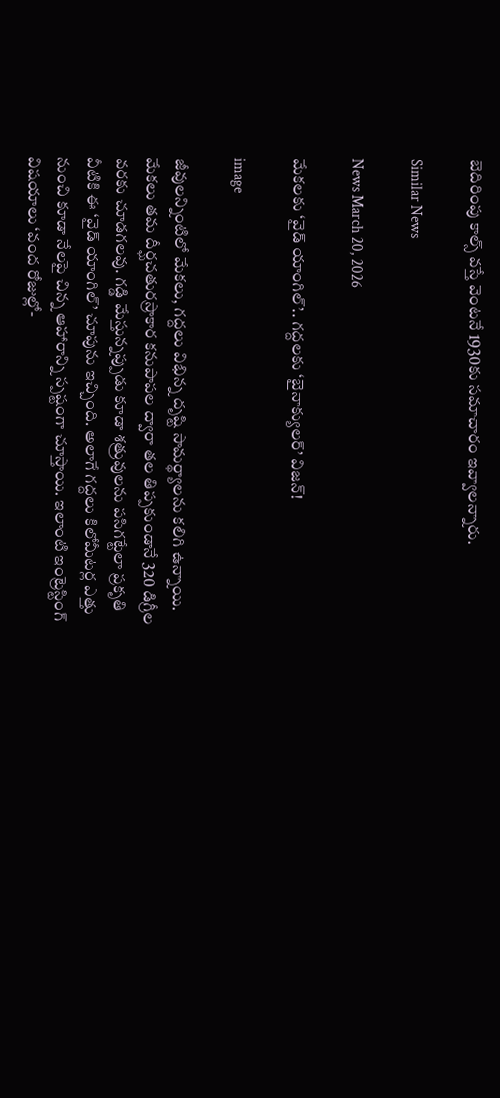బెదిరింపు కాల్స్ వస్తే వెంటనే 1930కు సమాచారం ఇవ్వాలన్నారు.

Similar News

News March 20, 2026

మేకలకు ‘వైడ్ యాంగిల్’.. గద్దలకు ‘బైనాక్యులర్’ విజన్!

image

జీవులన్నింటిలో మేకలు, గద్దలు విభిన్న దృష్టి సామర్థ్యాలను కలిగి ఉన్నాయి. మేకలు తమ దీర్ఘచతురస్రాకార కనుపాపల ద్వారా తల తిప్పకుండానే 320 డిగ్రీల వరకు చూడగలవు. గడ్డి మేస్తున్నప్పుడు కూడా శత్రువులను పసిగట్టేలా ప్రకృతి వీటికి ఈ ‘వైడ్ యాంగిల్’ చూపును ఇచ్చింది. అలాగే గద్దలు కిలోమీటర్ల ఎత్తు నుంచి కూడా నేలపై చిన్న ఆహారాన్ని స్పష్టంగా చూస్తాయి. ఇలాంటి ఇంట్రెస్టింగ్ విషయాలు ‘వంద రోజుల్లో-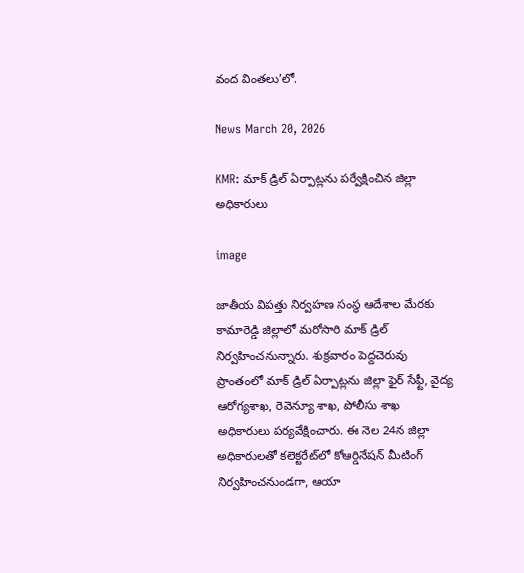వంద వింతలు’లో.

News March 20, 2026

KMR: మాక్ డ్రిల్ ఏర్పాట్లను పర్వేక్షించిన జిల్లా అధికారులు

image

జాతీయ విపత్తు నిర్వహణ సంస్థ ఆదేశాల మేరకు కామారెడ్డి జిల్లాలో మరోసారి మాక్ డ్రిల్ నిర్వహించనున్నారు. శుక్రవారం పెద్దచెరువు ప్రాంతంలో మాక్ డ్రిల్ ఏర్పాట్లను జిల్లా ఫైర్ సేఫ్టీ, వైద్య ఆరోగ్యశాఖ, రెవెన్యూ శాఖ, పోలీసు శాఖ అధికారులు పర్యవేక్షించారు. ఈ నెల 24న జిల్లా అధికారులతో కలెక్టరేట్‌లో కోఆర్డినేషన్ మీటింగ్ నిర్వహించనుండగా, ఆయా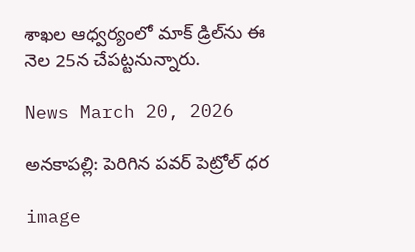శాఖల ఆధ్వర్యంలో మాక్ డ్రిల్‌ను ఈ నెల 25న చేపట్టనున్నారు.

News March 20, 2026

అనకాపల్లి: పెరిగిన పవర్ పెట్రోల్ ధర

image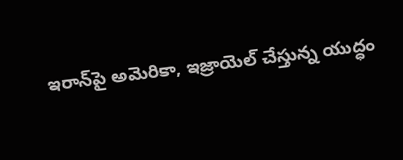ఇరాన్‌పై అమెరికా, ఇజ్రాయెల్ చేస్తున్న యుద్ధం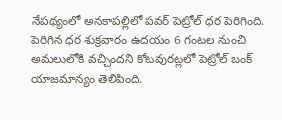నేపథ్యంలో అనకాపల్లిలో పవర్ పెట్రోల్ ధర పెరిగింది. పెరిగిన ధర శుక్రవారం ఉదయం 6 గంటల నుంచి అమలులోకి వచ్చిందని కోటవురట్లలో పెట్రోల్ బంక్ యాజమాన్యం తెలిపింది.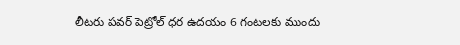లీటరు పవర్ పెట్రోల్ ధర ఉదయం 6 గంటలకు ముందు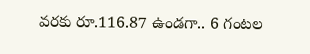వరకు రూ.116.87 ఉండగా.. 6 గంటల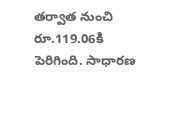తర్వాత నుంచి రూ.119.06కి పెరిగింది. సాధారణ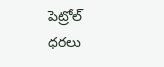పెట్రోల్ ధరలు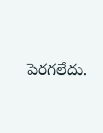పెరగలేదు.